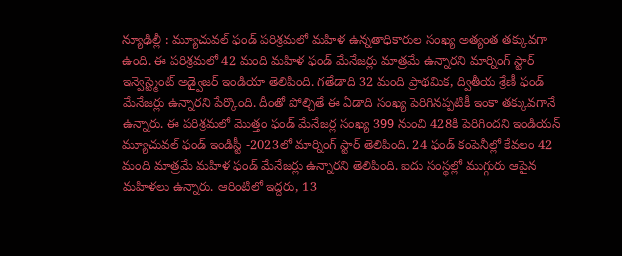న్యూఢిల్లీ : మ్యూచువల్ ఫండ్ పరిశ్రమలో మహిళ ఉన్నతాధికారుల సంఖ్య అత్యంత తక్కువగా ఉంది. ఈ పరిశ్రమలో 42 మంది మహిళ ఫండ్ మేనేజర్లు మాత్రమే ఉన్నారని మార్నింగ్ స్టార్ ఇన్వెస్ట్మెంట్ అడ్వైజర్ ఇండియా తెలిపింది. గతేడాది 32 మంది ప్రాథమిక, ద్వితీయ శ్రేణీ ఫండ్ మేనేజర్లు ఉన్నారని పేర్కొంది. దీంతో పోల్చితే ఈ ఏడాది సంఖ్య పెరిగినప్పటికీ ఇంకా తక్కువగానే ఉన్నారు. ఈ పరిశ్రమలో మొత్తం ఫండ్ మేనేజర్ల సంఖ్య 399 నుంచి 428కి పెరిగిందని ఇండియన్ మ్యూచువల్ ఫండ్ ఇండిస్టీ -2023లో మార్నింగ్ స్టార్ తెలిపింది. 24 ఫండ్ కంపెనీల్లో కేవలం 42 మంది మాత్రమే మహిళ ఫండ్ మేనేజర్లు ఉన్నారని తెలిపింది. ఐదు సంస్థల్లో ముగ్గురు ఆపైన మహిళలు ఉన్నారు. ఆరింటిలో ఇద్దరు, 13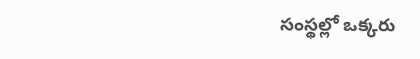సంస్థల్లో ఒక్కరు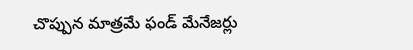చొప్పున మాత్రమే ఫండ్ మేనేజర్లు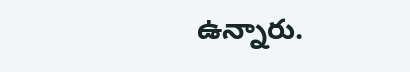ఉన్నారు.